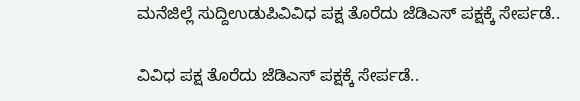ಮನೆಜಿಲ್ಲೆ ಸುದ್ದಿಉಡುಪಿವಿವಿಧ ಪಕ್ಷ ತೊರೆದು ಜೆಡಿಎಸ್ ಪಕ್ಷಕ್ಕೆ ಸೇರ್ಪಡೆ..

ವಿವಿಧ ಪಕ್ಷ ತೊರೆದು ಜೆಡಿಎಸ್ ಪಕ್ಷಕ್ಕೆ ಸೇರ್ಪಡೆ..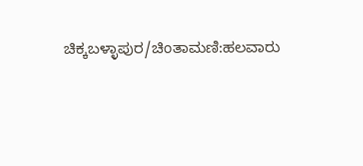ಚಿಕ್ಕಬಳ್ಳಾಪುರ/ಚಿಂತಾಮಣಿ:ಹಲವಾರು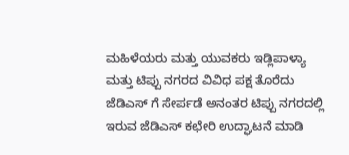ಮಹಿಳೆಯರು ಮತ್ತು ಯುವಕರು ಇಡ್ಲಿಪಾಳ್ಯಾ ಮತ್ತು ಟಿಪ್ಪು ನಗರದ ವಿವಿಧ ಪಕ್ಷ ತೊರೆದು ಜೆಡಿಎಸ್ ಗೆ ಸೇರ್ಪಡೆ ಅನಂತರ ಟಿಪ್ಪು ನಗರದಲ್ಲಿ ಇರುವ ಜೆಡಿಎಸ್ ಕಛೇರಿ ಉದ್ಘಾಟನೆ ಮಾಡಿ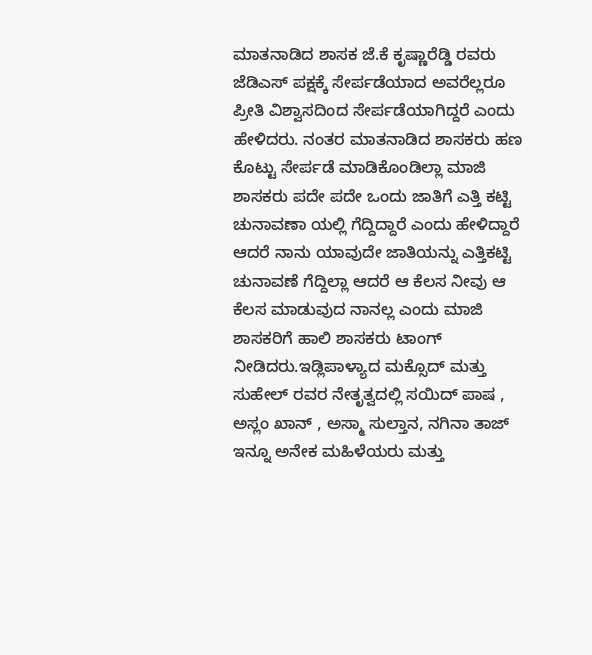ಮಾತನಾಡಿದ ಶಾಸಕ ಜೆ.ಕೆ ಕೃಷ್ಣಾರೆಡ್ಡಿ ರವರು ಜೆಡಿಎಸ್ ಪಕ್ಷಕ್ಕೆ ಸೇರ್ಪಡೆಯಾದ ಅವರೆಲ್ಲರೂ ಪ್ರೀತಿ ವಿಶ್ವಾಸದಿಂದ ಸೇರ್ಪಡೆಯಾಗಿದ್ದರೆ ಎಂದು ಹೇಳಿದರು. ನಂತರ ಮಾತನಾಡಿದ ಶಾಸಕರು ಹಣ ಕೊಟ್ಟು ಸೇರ್ಪಡೆ ಮಾಡಿಕೊಂಡಿಲ್ಲಾ ಮಾಜಿ ಶಾಸಕರು ಪದೇ ಪದೇ ಒಂದು ಜಾತಿಗೆ ಎತ್ತಿ ಕಟ್ಟಿ ಚುನಾವಣಾ ಯಲ್ಲಿ ಗೆದ್ದಿದ್ದಾರೆ ಎಂದು ಹೇಳಿದ್ದಾರೆ ಆದರೆ ನಾನು ಯಾವುದೇ ಜಾತಿಯನ್ನು ಎತ್ತಿಕಟ್ಟಿ ಚುನಾವಣೆ ಗೆದ್ದಿಲ್ಲಾ ಆದರೆ ಆ ಕೆಲಸ ನೀವು ಆ ಕೆಲಸ ಮಾಡುವುದ ನಾನಲ್ಲ ಎಂದು ಮಾಜಿ ಶಾಸಕರಿಗೆ ಹಾಲಿ ಶಾಸಕರು ಟಾಂಗ್ ನೀಡಿದರು.ಇಡ್ಲಿಪಾಳ್ಯಾದ ಮಕ್ಸೊದ್ ಮತ್ತು ಸುಹೇಲ್ ರವರ ನೇತೃತ್ವದಲ್ಲಿ ಸಯಿದ್ ಪಾಷ , ಅಸ್ಲಂ ಖಾನ್ , ಅಸ್ಮಾ ಸುಲ್ತಾನ, ನಗಿನಾ ತಾಜ್ ಇನ್ನೂ ಅನೇಕ ಮಹಿಳೆಯರು ಮತ್ತು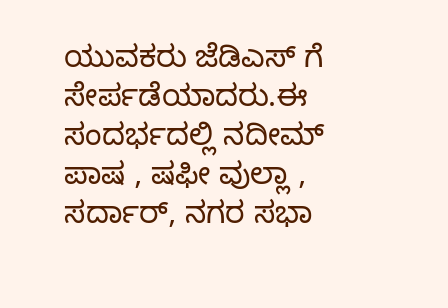ಯುವಕರು ಜೆಡಿಎಸ್ ಗೆ ಸೇರ್ಪಡೆಯಾದರು.ಈ ಸಂದರ್ಭದಲ್ಲಿ ನದೀಮ್ ಪಾಷ , ಷಫೀ ವುಲ್ಲಾ , ಸರ್ದಾರ್, ನಗರ ಸಭಾ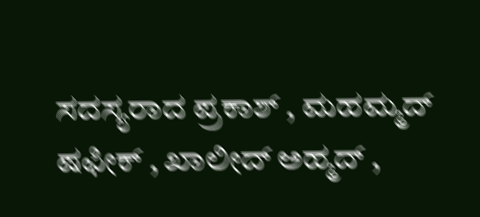ಸದಸ್ಯರಾದ ಪ್ರಕಾಶ್ , ಮಹಮ್ಮದ್ ಷಫೀಕ್ , ಖಾಲೀದ್ ಅಹ್ಮದ್ ,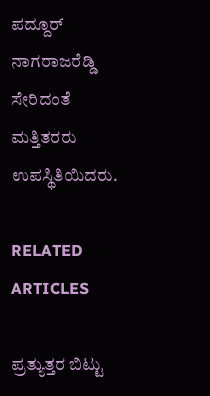ಪದ್ದೂರ್ ನಾಗರಾಜರೆಡ್ಡಿ ಸೇರಿದಂತೆ ಮತ್ತಿತರರು ಉಪಸ್ಥಿತಿಯಿದರು.

RELATED ARTICLES

ಪ್ರತ್ಯುತ್ತರ ಬಿಟ್ಟು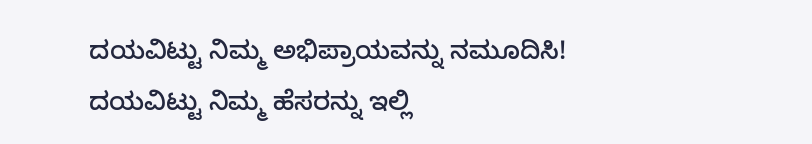ದಯವಿಟ್ಟು ನಿಮ್ಮ ಅಭಿಪ್ರಾಯವನ್ನು ನಮೂದಿಸಿ!
ದಯವಿಟ್ಟು ನಿಮ್ಮ ಹೆಸರನ್ನು ಇಲ್ಲಿ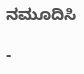ನಮೂದಿಸಿ

-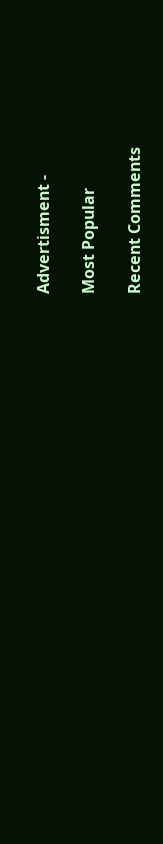Advertisment -

Most Popular

Recent Comments